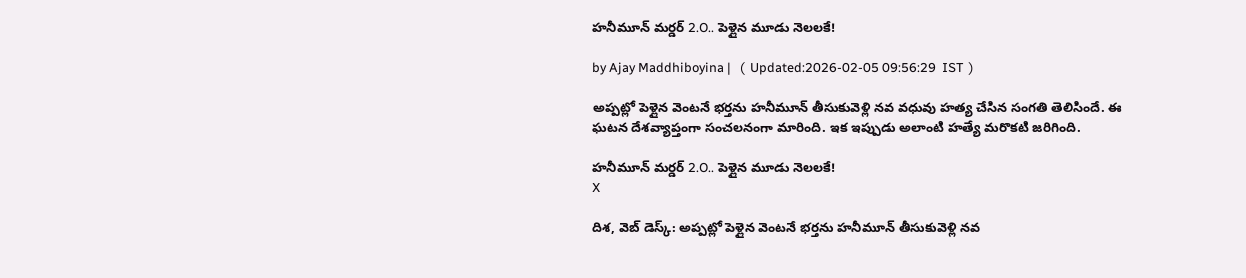హ‌నీమూన్ మ‌ర్డ‌ర్ 2.O.. పెళ్లైన మూడు నెల‌ల‌కే!

by Ajay Maddhiboyina |   (  Updated:2026-02-05 09:56:29  IST  )

అప్ప‌ట్లో పెళ్లైన వెంట‌నే భ‌ర్త‌ను హ‌నీమూన్ తీసుకువెళ్లి న‌వ వ‌ధువు హ‌త్య చేసిన సంగ‌తి తెలిసిందే. ఈ ఘ‌ట‌న దేశ‌వ్యాప్తంగా సంచ‌ల‌నంగా మారింది. ఇక ఇప్పుడు అలాంటి హ‌త్యే మ‌రొక‌టి జ‌రిగింది.

హ‌నీమూన్ మ‌ర్డ‌ర్ 2.O.. పెళ్లైన మూడు నెల‌ల‌కే!
X

దిశ, వెబ్ డెస్క్: అప్ప‌ట్లో పెళ్లైన వెంట‌నే భ‌ర్త‌ను హ‌నీమూన్ తీసుకువెళ్లి న‌వ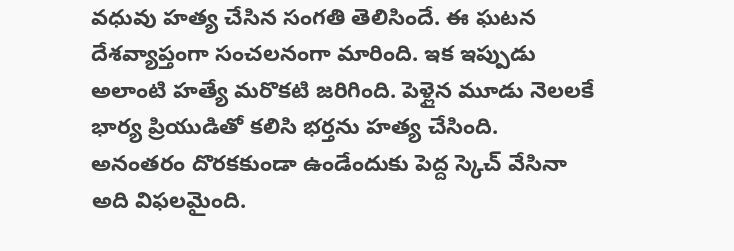వ‌ధువు హ‌త్య చేసిన సంగ‌తి తెలిసిందే. ఈ ఘ‌ట‌న దేశ‌వ్యాప్తంగా సంచ‌ల‌నంగా మారింది. ఇక ఇప్పుడు అలాంటి హ‌త్యే మ‌రొక‌టి జ‌రిగింది. పెళ్లైన మూడు నెల‌ల‌కే భార్య‌ ప్రియుడితో క‌లిసి భ‌ర్త‌ను హ‌త్య చేసింది. అనంత‌రం దొర‌క‌కుండా ఉండేందుకు పెద్ద స్కెచ్ వేసినా అది విఫ‌లమైంది.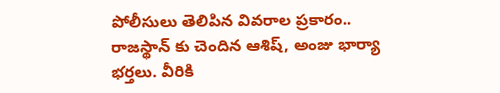పోలీసులు తెలిపిన‌ వివ‌రాల ప్ర‌కారం.. రాజ‌స్థాన్ కు చెందిన ఆశిష్, అంజు భార్యా భ‌ర్త‌లు. వీరికి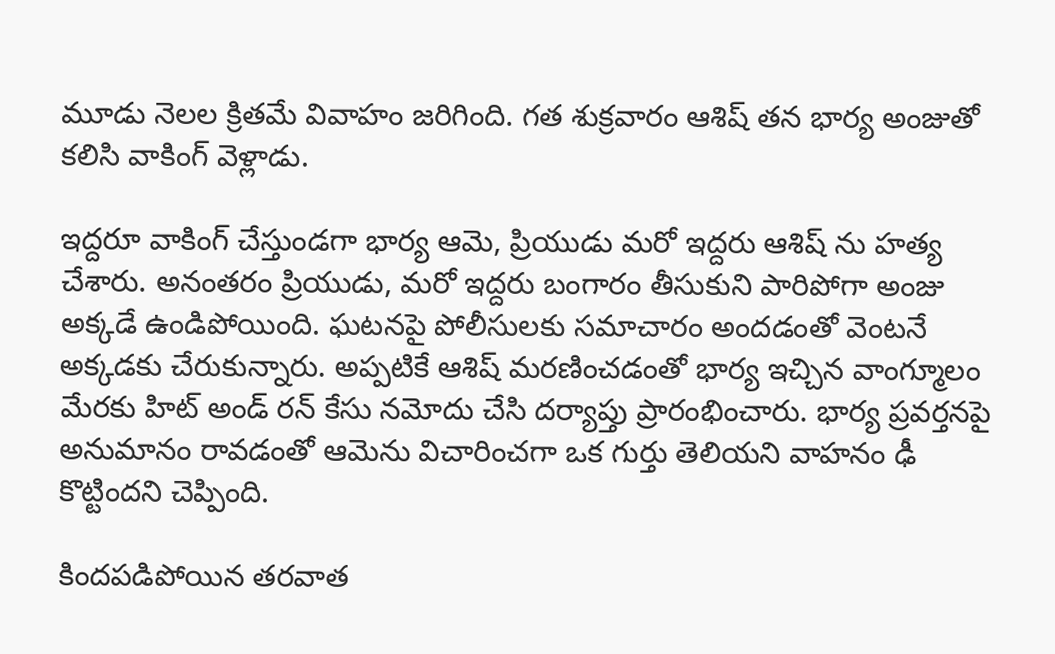మూడు నెల‌ల క్రిత‌మే వివాహం జ‌రిగింది. గ‌త శుక్ర‌వారం ఆశిష్ త‌న భార్య అంజుతో క‌లిసి వాకింగ్ వెళ్లాడు.

ఇద్దరూ వాకింగ్ చేస్తుండగా భార్య ఆమె, ప్రియుడు మ‌రో ఇద్ద‌రు ఆశిష్ ను హ‌త్య చేశారు. అనంత‌రం ప్రియుడు, మ‌రో ఇద్ద‌రు బంగారం తీసుకుని పారిపోగా అంజు అక్క‌డే ఉండిపోయింది. ఘ‌ట‌న‌పై పోలీసుల‌కు స‌మాచారం అంద‌డంతో వెంట‌నే అక్క‌డ‌కు చేరుకున్నారు. అప్ప‌టికే ఆశిష్ మ‌ర‌ణించ‌డంతో భార్య ఇచ్చిన వాంగ్మూలం మేర‌కు హిట్ అండ్ ర‌న్ కేసు న‌మోదు చేసి ద‌ర్యాప్తు ప్రారంభించారు. భార్య ప్ర‌వ‌ర్త‌న‌పై అనుమానం రావ‌డంతో ఆమెను విచారించ‌గా ఒక గుర్తు తెలియ‌ని వాహనం ఢీ కొట్టింద‌ని చెప్పింది.

కింద‌ప‌డిపోయిన త‌ర‌వాత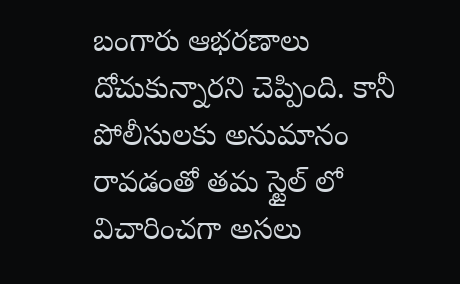బంగారు ఆభ‌ర‌ణాలు దోచుకున్నార‌ని చెప్పింది. కానీ పోలీసుల‌కు అనుమానం రావ‌డంతో త‌మ స్టైల్ లో విచారించ‌గా అస‌లు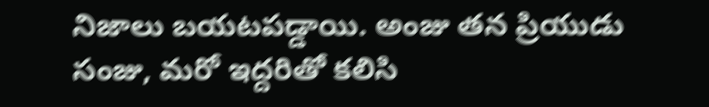నిజాలు బ‌య‌ట‌ప‌డ్డాయి. అంజు త‌న ప్రియుడు సంజు, మ‌రో ఇద్ద‌రితో క‌లిసి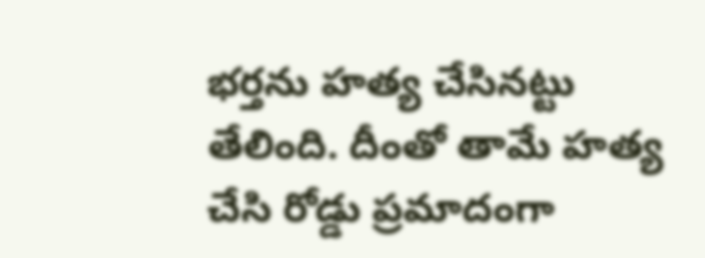భ‌ర్త‌ను హ‌త్య చేసిన‌ట్టు తేలింది. దీంతో తామే హ‌త్య చేసి రోడ్డు ప్ర‌మాదంగా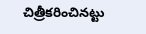చిత్రీక‌రించిన‌ట్టు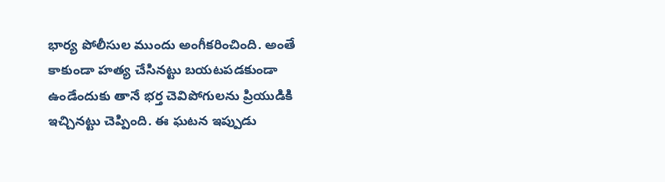భార్య పోలీసుల ముందు అంగీక‌రించింది. అంతే కాకుండా హ‌త్య చేసిన‌ట్టు బ‌య‌ట‌ప‌డకుండా ఉండేందుకు తానే భ‌ర్త చెవిపోగుల‌ను ప్రియుడికి ఇచ్చిన‌ట్టు చెప్పింది. ఈ ఘ‌ట‌న ఇప్పుడు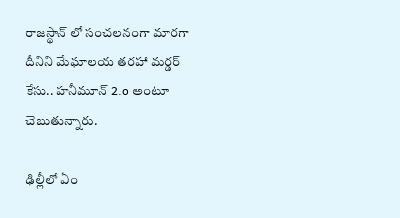రాజ‌స్థాన్ లో సంచ‌ల‌నంగా మార‌గా దీనిని మేఘాల‌య త‌ర‌హా మ‌ర్డ‌ర్ కేసు.. హ‌నీమూన్ 2.o అంటూ చెబుతున్నారు.

ఢిల్లీలో ఏం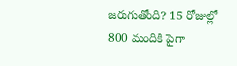జరుగుతోంది? 15 రోజుల్లో 800 మందికి పైగా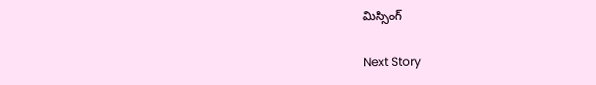మిస్సింగ్

Next Story